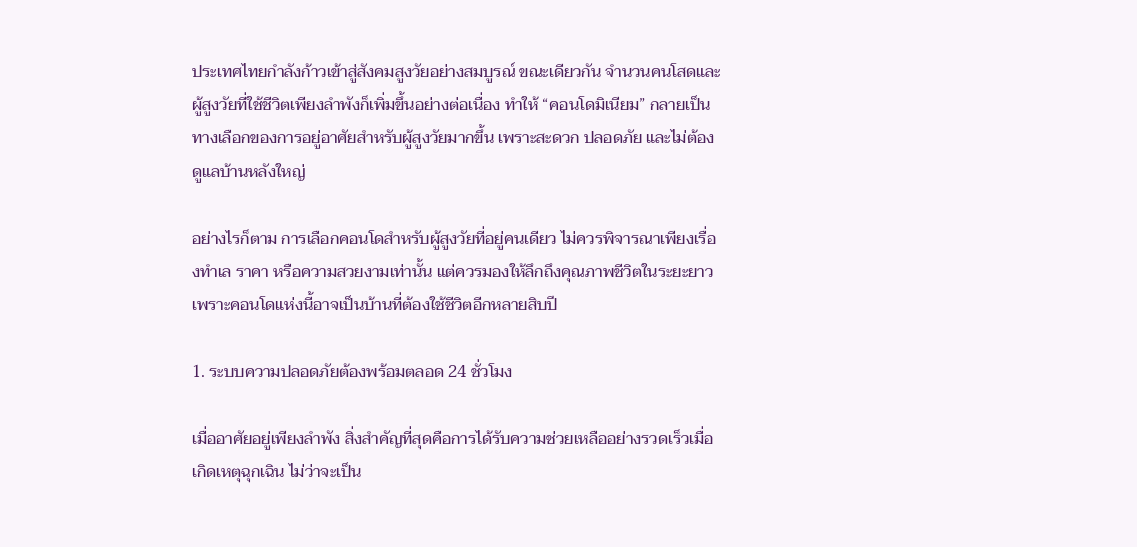ประเทศไทยกำลังก้าวเข้าสู่สังคมสูงวัยอย่างสมบูรณ์ ขณะเดียวกัน จำนวนคนโสดและผู้สูงวัยที่ใช้ชีวิตเพียงลำพังก็เพิ่มขึ้นอย่างต่อเนื่อง ทำให้ “คอนโดมิเนียม” กลายเป็นทางเลือกของการอยู่อาศัยสำหรับผู้สูงวัยมากขึ้น เพราะสะดวก ปลอดภัย และไม่ต้องดูแลบ้านหลังใหญ่

อย่างไรก็ตาม การเลือกคอนโดสำหรับผู้สูงวัยที่อยู่คนเดียว ไม่ควรพิจารณาเพียงเรื่องทำเล ราคา หรือความสวยงามเท่านั้น แต่ควรมองให้ลึกถึงคุณภาพชีวิตในระยะยาว เพราะคอนโดแห่งนี้อาจเป็นบ้านที่ต้องใช้ชีวิตอีกหลายสิบปี

1. ระบบความปลอดภัยต้องพร้อมตลอด 24 ชั่วโมง

เมื่ออาศัยอยู่เพียงลำพัง สิ่งสำคัญที่สุดคือการได้รับความช่วยเหลืออย่างรวดเร็วเมื่อเกิดเหตุฉุกเฉิน ไม่ว่าจะเป็น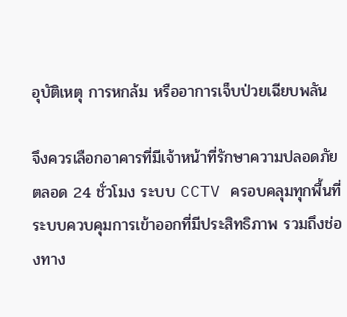อุบัติเหตุ การหกล้ม หรืออาการเจ็บป่วยเฉียบพลัน

จึงควรเลือกอาคารที่มีเจ้าหน้าที่รักษาความปลอดภัยตลอด 24 ชั่วโมง ระบบ CCTV ครอบคลุมทุกพื้นที่ ระบบควบคุมการเข้าออกที่มีประสิทธิภาพ รวมถึงช่องทาง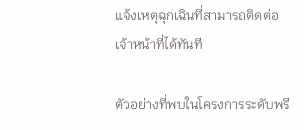แจ้งเหตุฉุกเฉินที่สามารถติดต่อเจ้าหน้าที่ได้ทันที

ตัวอย่างที่พบในโครงการระดับพรี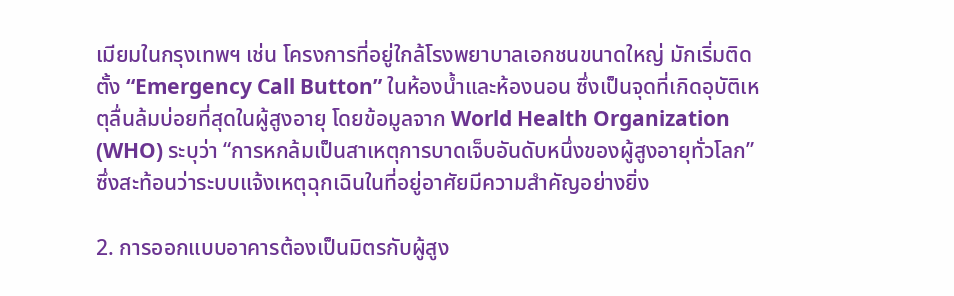เมียมในกรุงเทพฯ เช่น โครงการที่อยู่ใกล้โรงพยาบาลเอกชนขนาดใหญ่ มักเริ่มติดตั้ง “Emergency Call Button” ในห้องน้ำและห้องนอน ซึ่งเป็นจุดที่เกิดอุบัติเหตุลื่นล้มบ่อยที่สุดในผู้สูงอายุ โดยข้อมูลจาก World Health Organization (WHO) ระบุว่า “การหกล้มเป็นสาเหตุการบาดเจ็บอันดับหนึ่งของผู้สูงอายุทั่วโลก” ซึ่งสะท้อนว่าระบบแจ้งเหตุฉุกเฉินในที่อยู่อาศัยมีความสำคัญอย่างยิ่ง

2. การออกแบบอาคารต้องเป็นมิตรกับผู้สูง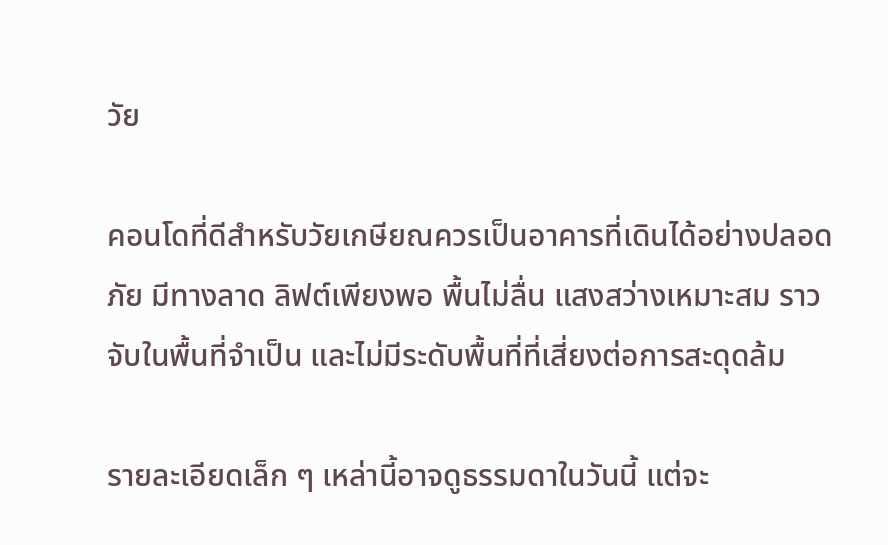วัย

คอนโดที่ดีสำหรับวัยเกษียณควรเป็นอาคารที่เดินได้อย่างปลอดภัย มีทางลาด ลิฟต์เพียงพอ พื้นไม่ลื่น แสงสว่างเหมาะสม ราวจับในพื้นที่จำเป็น และไม่มีระดับพื้นที่ที่เสี่ยงต่อการสะดุดล้ม

รายละเอียดเล็ก ๆ เหล่านี้อาจดูธรรมดาในวันนี้ แต่จะ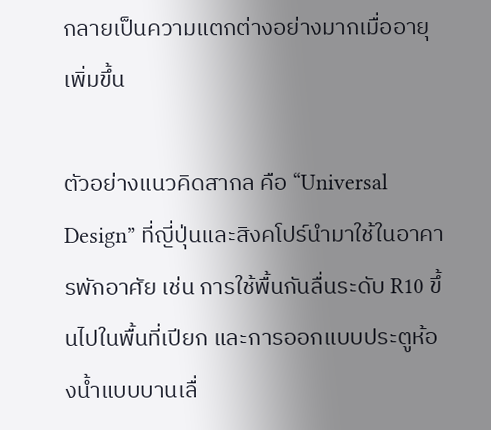กลายเป็นความแตกต่างอย่างมากเมื่ออายุเพิ่มขึ้น

ตัวอย่างแนวคิดสากล คือ “Universal Design” ที่ญี่ปุ่นและสิงคโปร์นำมาใช้ในอาคารพักอาศัย เช่น การใช้พื้นกันลื่นระดับ R10 ขึ้นไปในพื้นที่เปียก และการออกแบบประตูห้องน้ำแบบบานเลื่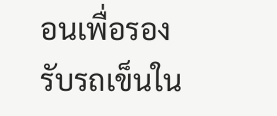อนเพื่อรองรับรถเข็นใน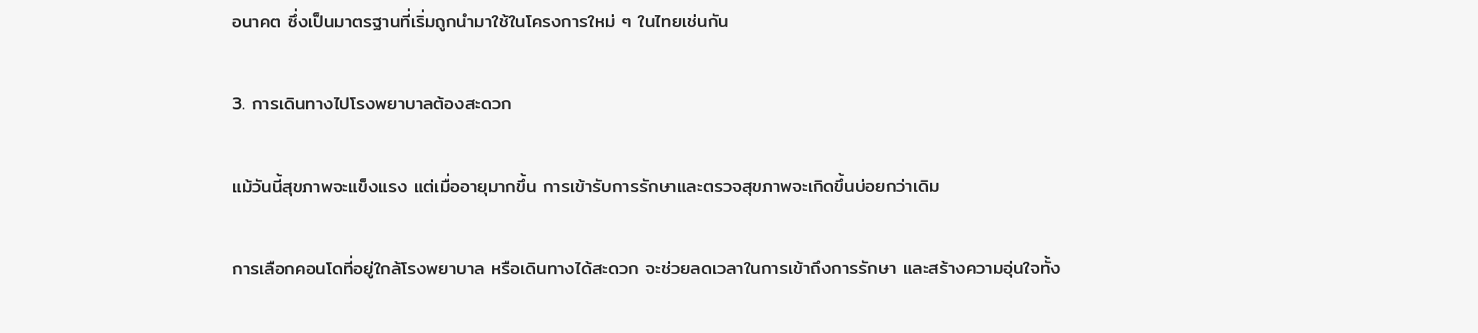อนาคต ซึ่งเป็นมาตรฐานที่เริ่มถูกนำมาใช้ในโครงการใหม่ ๆ ในไทยเช่นกัน

3. การเดินทางไปโรงพยาบาลต้องสะดวก

แม้วันนี้สุขภาพจะแข็งแรง แต่เมื่ออายุมากขึ้น การเข้ารับการรักษาและตรวจสุขภาพจะเกิดขึ้นบ่อยกว่าเดิม

การเลือกคอนโดที่อยู่ใกล้โรงพยาบาล หรือเดินทางได้สะดวก จะช่วยลดเวลาในการเข้าถึงการรักษา และสร้างความอุ่นใจทั้ง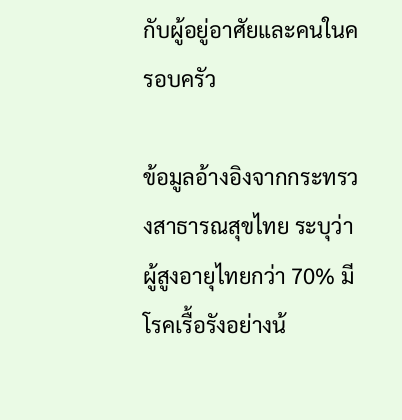กับผู้อยู่อาศัยและคนในครอบครัว

ข้อมูลอ้างอิงจากกระทรวงสาธารณสุขไทย ระบุว่า ผู้สูงอายุไทยกว่า 70% มีโรคเรื้อรังอย่างน้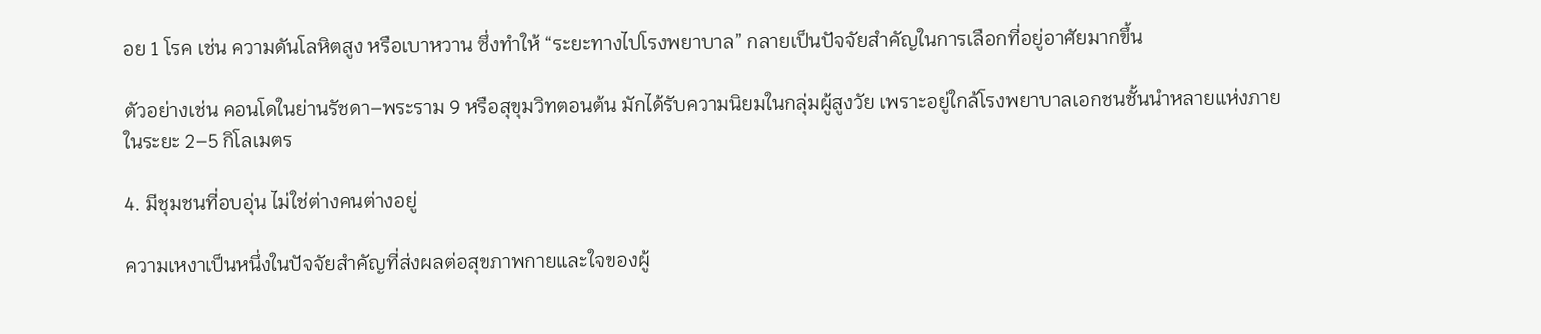อย 1 โรค เช่น ความดันโลหิตสูง หรือเบาหวาน ซึ่งทำให้ “ระยะทางไปโรงพยาบาล” กลายเป็นปัจจัยสำคัญในการเลือกที่อยู่อาศัยมากขึ้น

ตัวอย่างเช่น คอนโดในย่านรัชดา–พระราม 9 หรือสุขุมวิทตอนต้น มักได้รับความนิยมในกลุ่มผู้สูงวัย เพราะอยู่ใกล้โรงพยาบาลเอกชนชั้นนำหลายแห่งภายในระยะ 2–5 กิโลเมตร

4. มีชุมชนที่อบอุ่น ไม่ใช่ต่างคนต่างอยู่

ความเหงาเป็นหนึ่งในปัจจัยสำคัญที่ส่งผลต่อสุขภาพกายและใจของผู้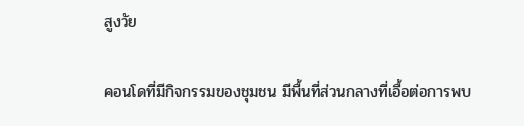สูงวัย

คอนโดที่มีกิจกรรมของชุมชน มีพื้นที่ส่วนกลางที่เอื้อต่อการพบ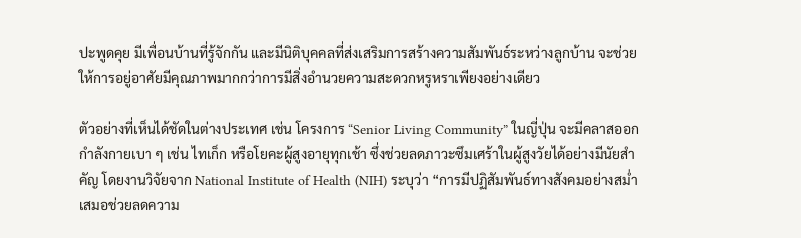ปะพูดคุย มีเพื่อนบ้านที่รู้จักกัน และมีนิติบุคคลที่ส่งเสริมการสร้างความสัมพันธ์ระหว่างลูกบ้าน จะช่วยให้การอยู่อาศัยมีคุณภาพมากกว่าการมีสิ่งอำนวยความสะดวกหรูหราเพียงอย่างเดียว

ตัวอย่างที่เห็นได้ชัดในต่างประเทศ เช่น โครงการ “Senior Living Community” ในญี่ปุ่น จะมีคลาสออกกำลังกายเบา ๆ เช่น ไทเก็ก หรือโยคะผู้สูงอายุทุกเช้า ซึ่งช่วยลดภาวะซึมเศร้าในผู้สูงวัยได้อย่างมีนัยสำคัญ โดยงานวิจัยจาก National Institute of Health (NIH) ระบุว่า “การมีปฏิสัมพันธ์ทางสังคมอย่างสม่ำเสมอช่วยลดความ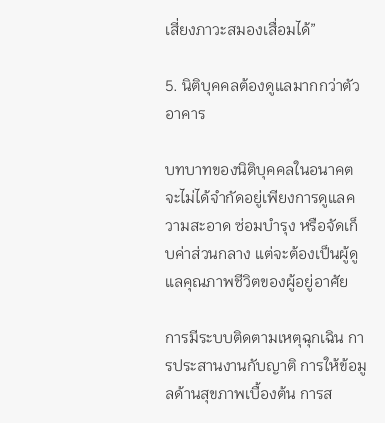เสี่ยงภาวะสมองเสื่อมได้”

5. นิติบุคคลต้องดูแลมากกว่าตัวอาคาร

บทบาทของนิติบุคคลในอนาคต จะไม่ได้จำกัดอยู่เพียงการดูแลความสะอาด ซ่อมบำรุง หรือจัดเก็บค่าส่วนกลาง แต่จะต้องเป็นผู้ดูแลคุณภาพชีวิตของผู้อยู่อาศัย

การมีระบบติดตามเหตุฉุกเฉิน การประสานงานกับญาติ การให้ข้อมูลด้านสุขภาพเบื้องต้น การส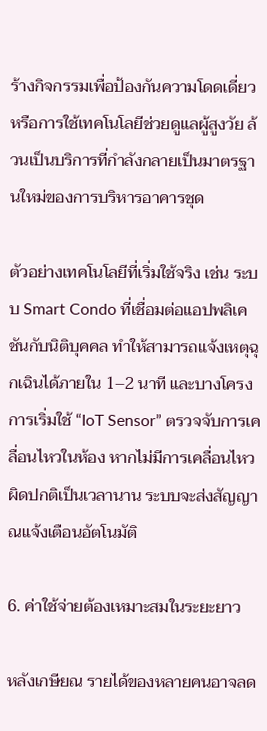ร้างกิจกรรมเพื่อป้องกันความโดดเดี่ยว หรือการใช้เทคโนโลยีช่วยดูแลผู้สูงวัย ล้วนเป็นบริการที่กำลังกลายเป็นมาตรฐานใหม่ของการบริหารอาคารชุด

ตัวอย่างเทคโนโลยีที่เริ่มใช้จริง เช่น ระบบ Smart Condo ที่เชื่อมต่อแอปพลิเคชันกับนิติบุคคล ทำให้สามารถแจ้งเหตุฉุกเฉินได้ภายใน 1–2 นาที และบางโครงการเริ่มใช้ “IoT Sensor” ตรวจจับการเคลื่อนไหวในห้อง หากไม่มีการเคลื่อนไหวผิดปกติเป็นเวลานาน ระบบจะส่งสัญญาณแจ้งเตือนอัตโนมัติ

6. ค่าใช้จ่ายต้องเหมาะสมในระยะยาว

หลังเกษียณ รายได้ของหลายคนอาจลด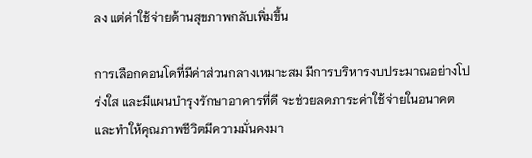ลง แต่ค่าใช้จ่ายด้านสุขภาพกลับเพิ่มขึ้น

การเลือกคอนโดที่มีค่าส่วนกลางเหมาะสม มีการบริหารงบประมาณอย่างโปร่งใส และมีแผนบำรุงรักษาอาคารที่ดี จะช่วยลดภาระค่าใช้จ่ายในอนาคต และทำให้คุณภาพชีวิตมีความมั่นคงมา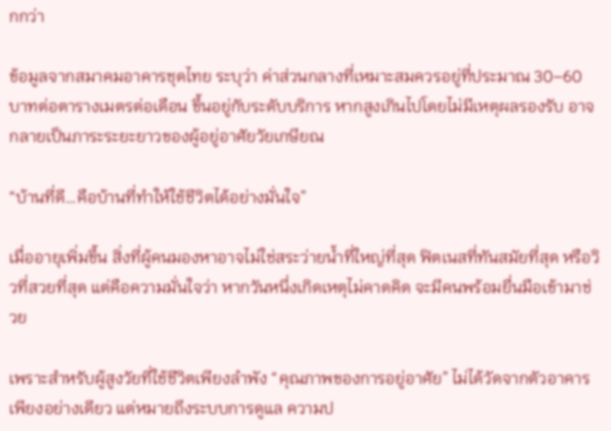กกว่า

ข้อมูลจากสมาคมอาคารชุดไทย ระบุว่า ค่าส่วนกลางที่เหมาะสมควรอยู่ที่ประมาณ 30–60 บาทต่อตารางเมตรต่อเดือน ขึ้นอยู่กับระดับบริการ หากสูงเกินไปโดยไม่มีเหตุผลรองรับ อาจกลายเป็นภาระระยะยาวของผู้อยู่อาศัยวัยเกษียณ

“บ้านที่ดี…คือบ้านที่ทำให้ใช้ชีวิตได้อย่างมั่นใจ”

เมื่ออายุเพิ่มขึ้น สิ่งที่ผู้คนมองหาอาจไม่ใช่สระว่ายน้ำที่ใหญ่ที่สุด ฟิตเนสที่ทันสมัยที่สุด หรือวิวที่สวยที่สุด แต่คือความมั่นใจว่า หากวันหนึ่งเกิดเหตุไม่คาดคิด จะมีคนพร้อมยื่นมือเข้ามาช่วย

เพราะสำหรับผู้สูงวัยที่ใช้ชีวิตเพียงลำพัง “คุณภาพของการอยู่อาศัย” ไม่ได้วัดจากตัวอาคารเพียงอย่างเดียว แต่หมายถึงระบบการดูแล ความป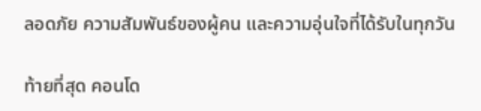ลอดภัย ความสัมพันธ์ของผู้คน และความอุ่นใจที่ได้รับในทุกวัน

ท้ายที่สุด คอนโด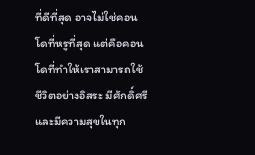ที่ดีที่สุด อาจไม่ใช่คอนโดที่หรูที่สุด แต่คือคอนโดที่ทำให้เราสามารถใช้ชีวิตอย่างอิสระ มีศักดิ์ศรี และมีความสุขในทุก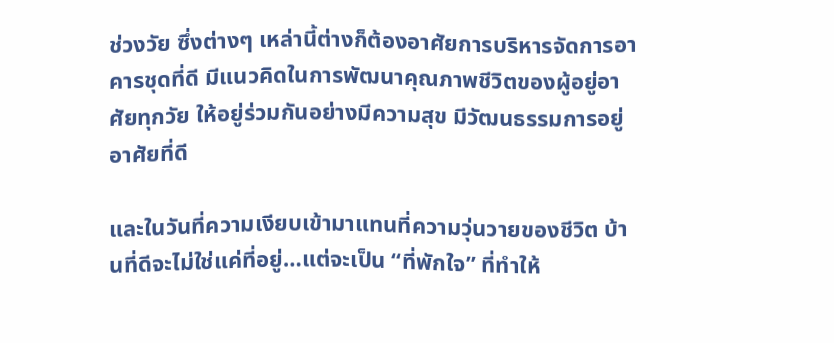ช่วงวัย ซึ่งต่างๆ เหล่านี้ต่างก็ต้องอาศัยการบริหารจัดการอาคารชุดที่ดี มีแนวคิดในการพัฒนาคุณภาพชีวิตของผู้อยู่อาศัยทุกวัย ให้อยู่ร่วมกันอย่างมีความสุข มีวัฒนธรรมการอยู่อาศัยที่ดี

และในวันที่ความเงียบเข้ามาแทนที่ความวุ่นวายของชีวิต บ้านที่ดีจะไม่ใช่แค่ที่อยู่…แต่จะเป็น “ที่พักใจ” ที่ทำให้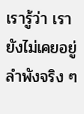เรารู้ว่า เรายังไม่เคยอยู่ลำพังจริง ๆ